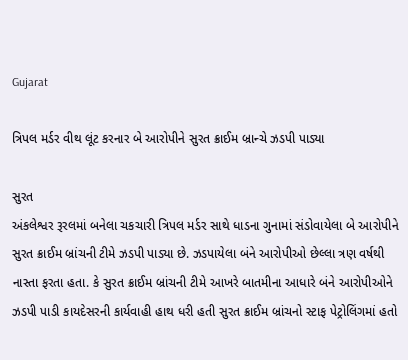Gujarat

ત્રિપલ મર્ડર વીથ લૂંટ કરનાર બે આરોપીને સુરત ક્રાઈમ બ્રાન્ચે ઝડપી પાડ્યા

સુરત
અંકલેશ્વર રૂરલમાં બનેલા ચકચારી ત્રિપલ મર્ડર સાથે ધાડના ગુનામાં સંડોવાયેલા બે આરોપીને સુરત ક્રાઈમ બ્રાંચની ટીમે ઝડપી પાડ્યા છે. ઝડપાયેલા બંને આરોપીઓ છેલ્લા ત્રણ વર્ષથી નાસ્તા ફરતા હતા. કે સુરત ક્રાઈમ બ્રાંચની ટીમે આખરે બાતમીના આધારે બંને આરોપીઓને ઝડપી પાડી કાયદેસરની કાર્યવાહી હાથ ધરી હતી સુરત ક્રાઈમ બ્રાંચનો સ્ટાફ પેટ્રોલિંગમાં હતો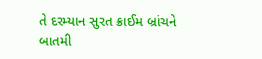તે દરમ્યાન સુરત ક્રાઈમ બ્રાંચને બાતમી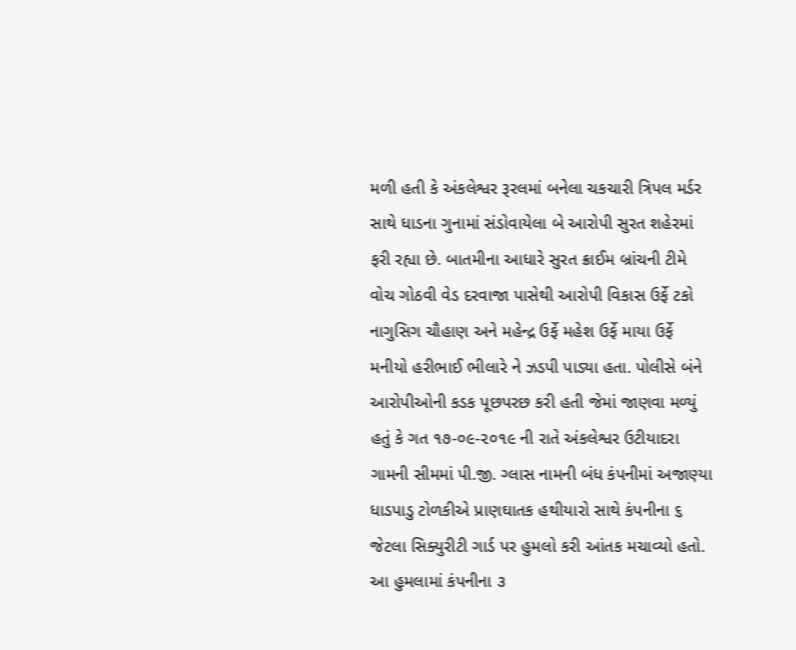મળી હતી કે અંકલેશ્વર રૂરલમાં બનેલા ચકચારી ત્રિપલ મર્ડર સાથે ધાડના ગુનામાં સંડોવાયેલા બે આરોપી સુરત શહેરમાં ફરી રહ્યા છે. બાતમીના આધારે સુરત ક્રાઈમ બ્રાંચની ટીમે વોચ ગોઠવી વેડ દરવાજા પાસેથી આરોપી વિકાસ ઉર્ફે ટકો નાગુસિગ ચૌહાણ અને મહેન્દ્ર ઉર્ફે મહેશ ઉર્ફે માયા ઉર્ફે મનીયો હરીભાઈ ભીલારે ને ઝડપી પાડ્યા હતા. પોલીસે બંને આરોપીઓની કડક પૂછપરછ કરી હતી જેમાં જાણવા મળ્યું હતું કે ગત ૧૭-૦૯-૨૦૧૯ ની રાતે અંકલેશ્વર ઉટીયાદરા ગામની સીમમાં પી.જી. ગ્લાસ નામની બંધ કંપનીમાં અજાણ્યા ધાડપાડુ ટોળકીએ પ્રાણઘાતક હથીયારો સાથે કંપનીના ૬ જેટલા સિક્યુરીટી ગાર્ડ પર હુમલો કરી આંતક મચાવ્યો હતો. આ હુમલામાં કંપનીના ૩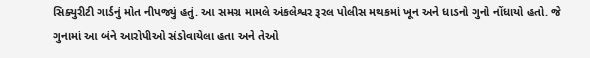સિક્યુરીટી ગાર્ડનું મોત નીપજ્યું હતું. આ સમગ્ર મામલે અંકલેશ્વર રૂરલ પોલીસ મથકમાં ખૂન અને ધાડનો ગુનો નોંધાયો હતો. જે ગુનામાં આ બંને આરોપીઓ સંડોવાયેલા હતા અને તેઓ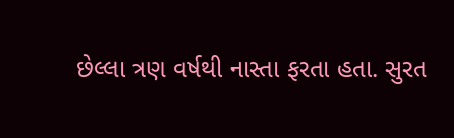છેલ્લા ત્રણ વર્ષથી નાસ્તા ફરતા હતા. સુરત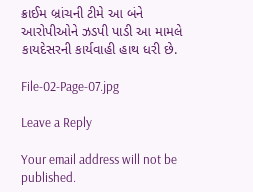ક્રાઈમ બ્રાંચની ટીમે આ બંને આરોપીઓને ઝડપી પાડી આ મામલે કાયદેસરની કાર્યવાહી હાથ ધરી છે.

File-02-Page-07.jpg

Leave a Reply

Your email address will not be published.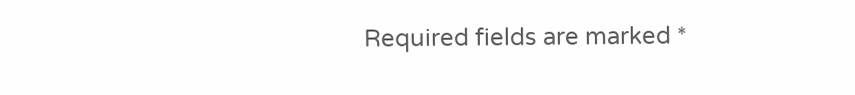Required fields are marked *